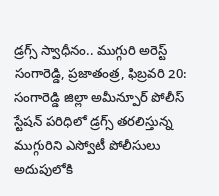డ్రగ్స్ స్వాధీనం.. ముగ్గురి అరెస్ట్
సంగారెడ్డి, ప్రజాతంత్ర, ఫిబ్రవరి 20: సంగారెడ్డి జిల్లా అమీన్పూర్ పోలీస్ స్టేషన్ పరిధిలో డ్రగ్స్ తరలిస్తున్న ముగ్గురిని ఎస్వోటీ పోలీసులు అదుపులోకి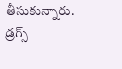తీసుకున్నారు. డ్రగ్స్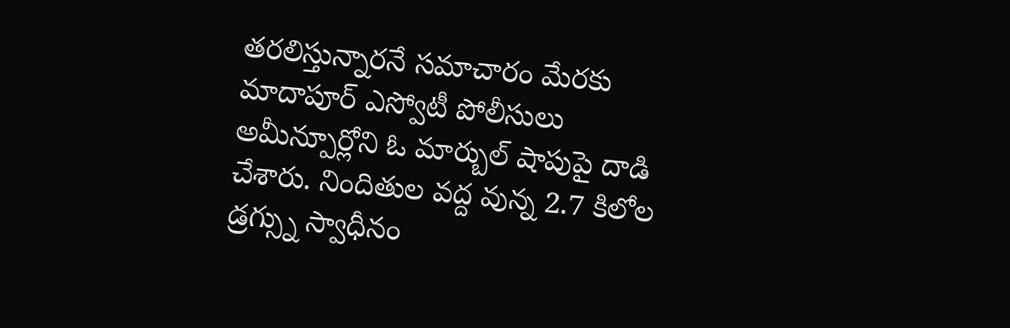తరలిస్తున్నారనే సమాచారం మేరకు మాదాపూర్ ఎస్వోటీ పోలీసులు అమీన్పూర్లోని ఓ మార్బుల్ షాపుపై దాడి చేశారు. నిందితుల వద్ద వున్న 2.7 కిలోల డ్రగ్స్ను స్వాధీనం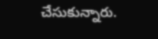చేసుకున్నారు.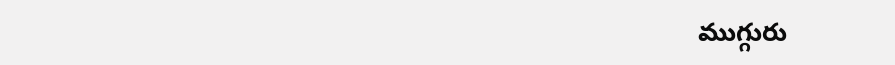ముగ్గురు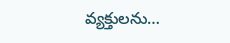వ్యక్తులను…